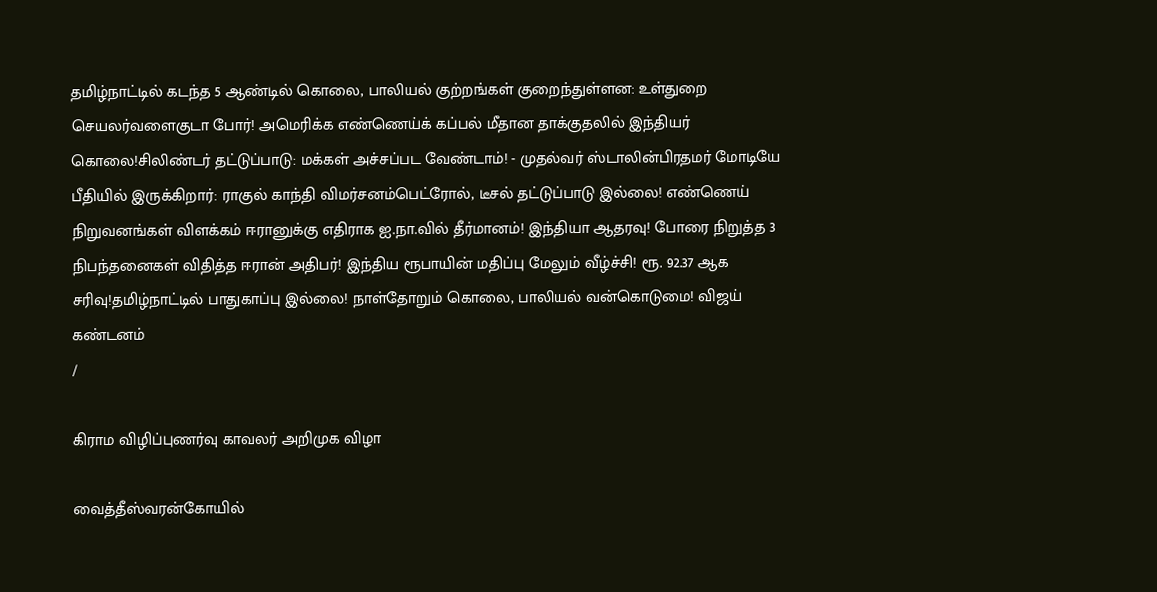தமிழ்நாட்டில் கடந்த 5 ஆண்டில் கொலை, பாலியல் குற்றங்கள் குறைந்துள்ளன: உள்துறை செயலர்வளைகுடா போர்! அமெரிக்க எண்ணெய்க் கப்பல் மீதான தாக்குதலில் இந்தியர் கொலை!சிலிண்டர் தட்டுப்பாடு: மக்கள் அச்சப்பட வேண்டாம்! - முதல்வர் ஸ்டாலின்பிரதமர் மோடியே பீதியில் இருக்கிறார்: ராகுல் காந்தி விமர்சனம்பெட்ரோல், டீசல் தட்டுப்பாடு இல்லை! எண்ணெய் நிறுவனங்கள் விளக்கம் ஈரானுக்கு எதிராக ஐ.நா.வில் தீர்மானம்! இந்தியா ஆதரவு! போரை நிறுத்த 3 நிபந்தனைகள் விதித்த ஈரான் அதிபர்! இந்திய ரூபாயின் மதிப்பு மேலும் வீழ்ச்சி! ரூ. 92.37 ஆக சரிவு!தமிழ்நாட்டில் பாதுகாப்பு இல்லை! நாள்தோறும் கொலை, பாலியல் வன்கொடுமை! விஜய் கண்டனம்
/

கிராம விழிப்புணர்வு காவலர் அறிமுக விழா

வைத்தீஸ்வரன்கோயில்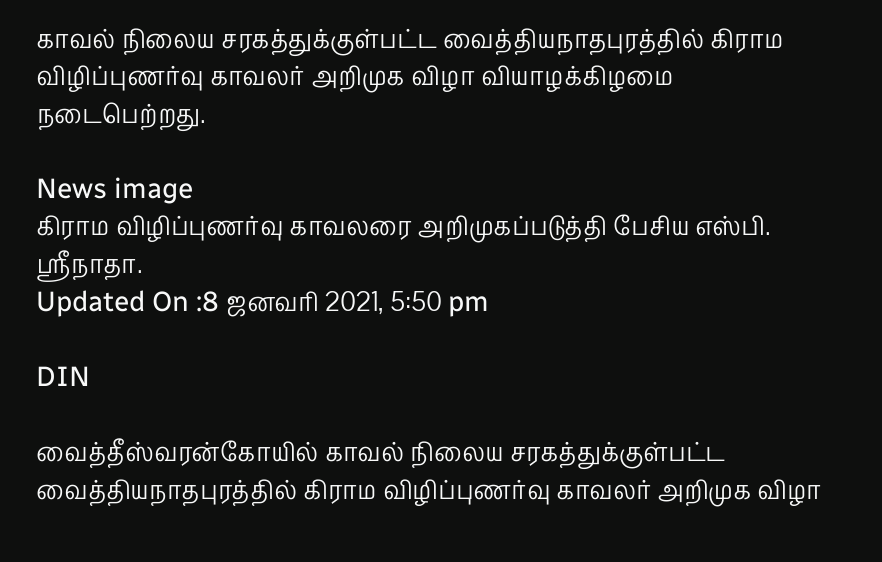காவல் நிலைய சரகத்துக்குள்பட்ட வைத்தியநாதபுரத்தில் கிராம விழிப்புணர்வு காவலர் அறிமுக விழா வியாழக்கிழமை நடைபெற்றது.

News image
கிராம விழிப்புணர்வு காவலரை அறிமுகப்படுத்தி பேசிய எஸ்பி. ஸ்ரீநாதா.
Updated On :8 ஜனவரி 2021, 5:50 pm

DIN

வைத்தீஸ்வரன்கோயில் காவல் நிலைய சரகத்துக்குள்பட்ட வைத்தியநாதபுரத்தில் கிராம விழிப்புணர்வு காவலர் அறிமுக விழா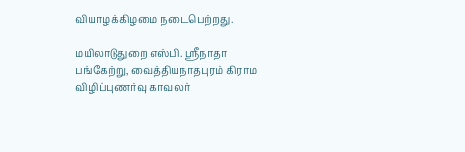வியாழக்கிழமை நடைபெற்றது.

மயிலாடுதுறை எஸ்பி. ஸ்ரீநாதா பங்கேற்று, வைத்தியநாதபுரம் கிராம விழிப்புணர்வு காவலர்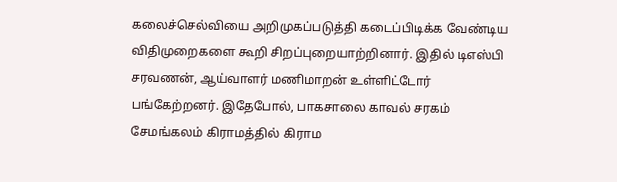கலைச்செல்வியை அறிமுகப்படுத்தி கடைப்பிடிக்க வேண்டிய விதிமுறைகளை கூறி சிறப்புறையாற்றினார். இதில் டிஎஸ்பி சரவணன், ஆய்வாளர் மணிமாறன் உள்ளிட்டோர் பங்கேற்றனர். இதேபோல், பாகசாலை காவல் சரகம் சேமங்கலம் கிராமத்தில் கிராம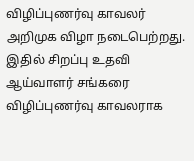விழிப்புணர்வு காவலர் அறிமுக விழா நடைபெற்றது. இதில் சிறப்பு உதவி ஆய்வாளர் சங்கரை விழிப்புணர்வு காவலராக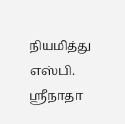நியமித்து எஸ்பி. ஸ்ரீநாதா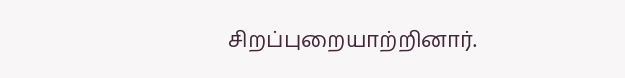சிறப்புறையாற்றினார்.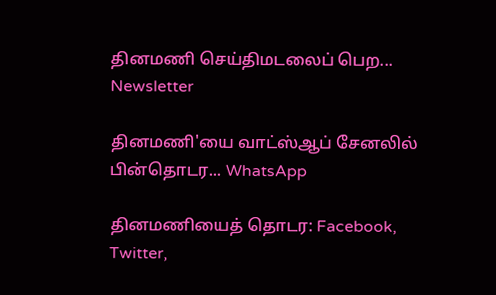தினமணி செய்திமடலைப் பெற... Newsletter

தினமணி'யை வாட்ஸ்ஆப் சேனலில் பின்தொடர... WhatsApp

தினமணியைத் தொடர: Facebook, Twitter,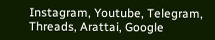Instagram, Youtube, Telegram, Threads, Arattai, Google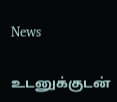News

உடனுக்குடன்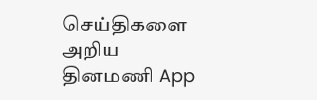செய்திகளை அறிய தினமணி App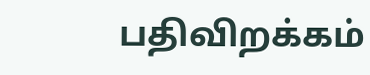பதிவிறக்கம்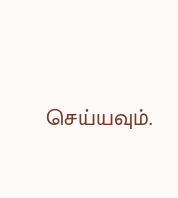செய்யவும்.